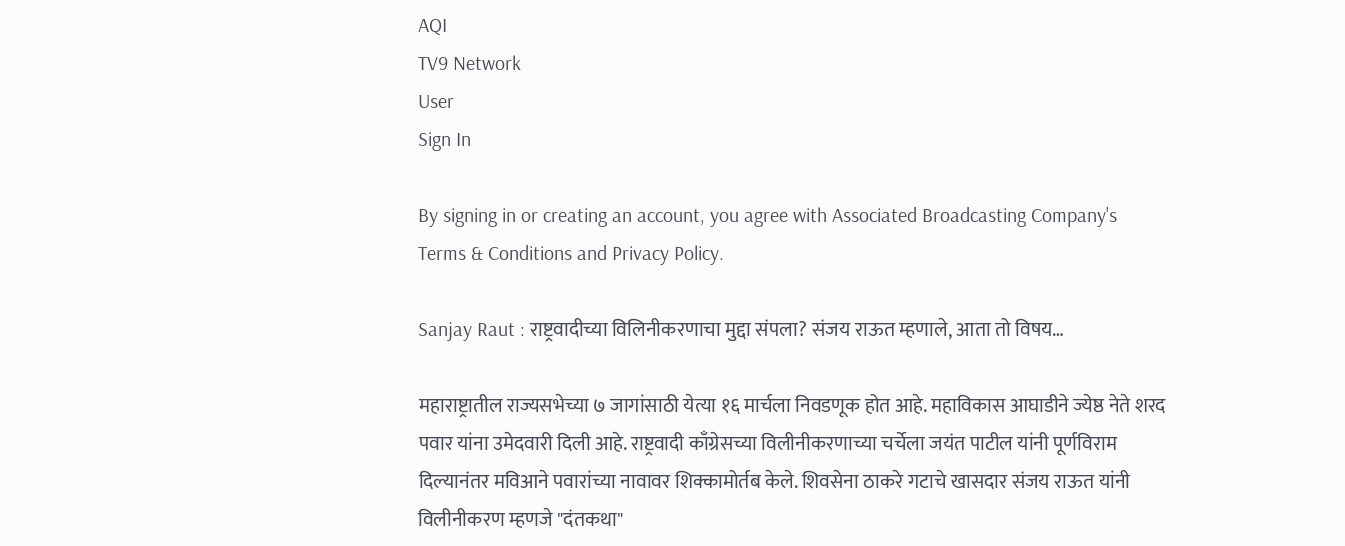AQI
TV9 Network
User
Sign In

By signing in or creating an account, you agree with Associated Broadcasting Company's Terms & Conditions and Privacy Policy.

Sanjay Raut : राष्ट्रवादीच्या विलिनीकरणाचा मुद्दा संपला? संजय राऊत म्हणाले, आता तो विषय…

महाराष्ट्रातील राज्यसभेच्या ७ जागांसाठी येत्या १६ मार्चला निवडणूक होत आहे. महाविकास आघाडीने ज्येष्ठ नेते शरद पवार यांना उमेदवारी दिली आहे. राष्ट्रवादी काँग्रेसच्या विलीनीकरणाच्या चर्चेला जयंत पाटील यांनी पूर्णविराम दिल्यानंतर मविआने पवारांच्या नावावर शिक्कामोर्तब केले. शिवसेना ठाकरे गटाचे खासदार संजय राऊत यांनी विलीनीकरण म्हणजे "दंतकथा"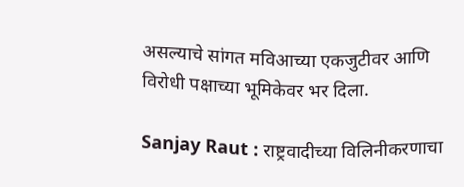असल्याचे सांगत मविआच्या एकजुटीवर आणि विरोधी पक्षाच्या भूमिकेवर भर दिला.

Sanjay Raut : राष्ट्रवादीच्या विलिनीकरणाचा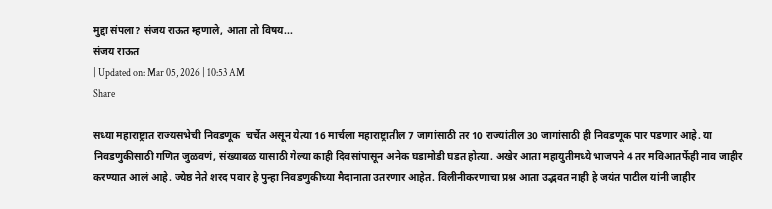मुद्दा संपला? संजय राऊत म्हणाले, आता तो विषय...
संजय राऊत
| Updated on: Mar 05, 2026 | 10:53 AM
Share

सध्या महाराष्ट्रात राज्यसभेची निवडणूक  चर्चेत असून येत्या 16 मार्चला महाराष्ट्रातील 7 जागांसाठी तर 10 राज्यांतील 30 जागांसाठी ही निवडणूक पार पडणार आहे. या निवडणुकीसाठी गणित जुळवणं, संख्याबळ यासाठी गेल्या काही दिवसांपासून अनेक घडामोडी घडत होत्या. अखेर आता महायुतीमध्ये भाजपने 4 तर मविआतर्फेही नाव जाहीर करण्यात आलं आहे. ज्येष्ठ नेते शरद पवार हे पुन्हा निवडणुकीच्या मैदानाता उतरणार आहेत. विलीनीकरणाचा प्रश्न आता उद्भवत नाही हे जयंत पाटील यांनी जाहीर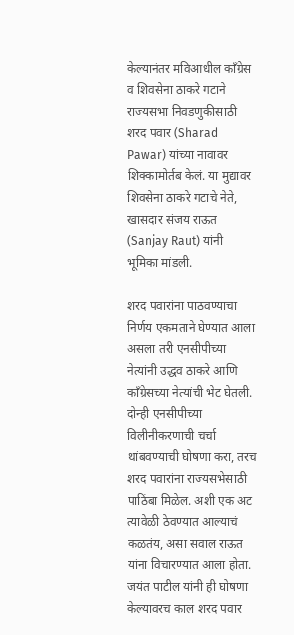केल्यानंतर मविआधील काँग्रेस व शिवसेना ठाकरे गटाने राज्यसभा निवडणुकीसाठी शरद पवार (Sharad Pawar) यांच्या नावावर शिक्कामोर्तब केलं. या मुद्यावर शिवसेना ठाकरे गटाचे नेते, खासदार संजय राऊत (Sanjay Raut) यांनी भूमिका मांडली.

शरद पवारांना पाठवण्याचा निर्णय एकमताने घेण्यात आला असला तरी एनसीपीच्या नेत्यांनी उद्धव ठाकरे आणि काँग्रेसच्या नेत्यांची भेट घेतली. दोन्ही एनसीपीच्या विलीनीकरणाची चर्चा थांबवण्याची घोषणा करा, तरच शरद पवारांना राज्यसभेसाठी पाठिंबा मिळेल. अशी एक अट त्यावेळी ठेवण्यात आल्याचं कळतंय, असा सवाल राऊत यांना विचारण्यात आला होता. जयंत पाटील यांनी ही घोषणा केल्यावरच काल शरद पवार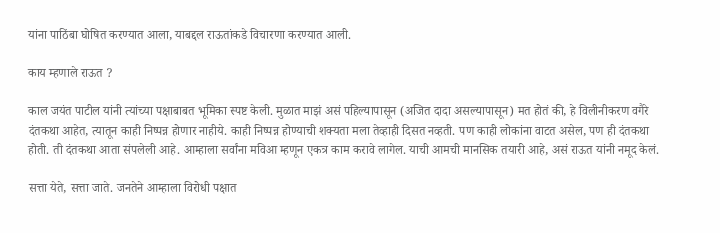यांना पाठिंबा घोषित करण्यात आला, याबद्दल राऊतांकडे विचारणा करण्यात आली.

काय म्हणाले राऊत ?

काल जयंत पाटील यांनी त्यांच्या पक्षाबाबत भूमिका स्पष्ट केली. मुळात माझं असं पहिल्यापासून (अजित दादा असल्यापासून) मत होतं की, हे विलीनीकरण वगैरे दंतकथा आहेत, त्यातून काही निष्पन्न होणार नाहीये. काही निष्पन्न होण्याची शक्यता मला तेव्हाही दिसत नव्हती. पण काही लोकांना वाटत असेल, पण ही दंतकथा होती. ती दंतकथा आता संपलेली आहे. आम्हाला सर्वांना मविआ म्हणून एकत्र काम करावे लागेल. याची आमची मानसिक तयारी आहे, असं राऊत यांनी नमूद केलं.

सत्ता येते, सत्ता जाते. जनतेने आम्हाला विरोधी पक्षात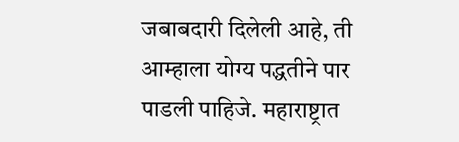जबाबदारी दिलेली आहे, ती आम्हाला योग्य पद्धतीने पार पाडली पाहिजे. महाराष्ट्रात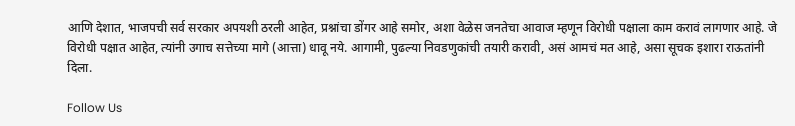आणि देशात, भाजपची सर्व सरकार अपयशी ठरली आहेत, प्रश्नांचा डोंगर आहे समोर, अशा वेळेस जनतेचा आवाज म्हणून विरोधी पक्षाला काम करावं लागणार आहे. जे विरोधी पक्षात आहेत, त्यांनी उगाच सत्तेच्या मागे (आत्ता) धावू नये. आगामी, पुढल्या निवडणुकांची तयारी करावी, असं आमचं मत आहे, असा सूचक इशारा राऊतांनी दिला.

Follow Us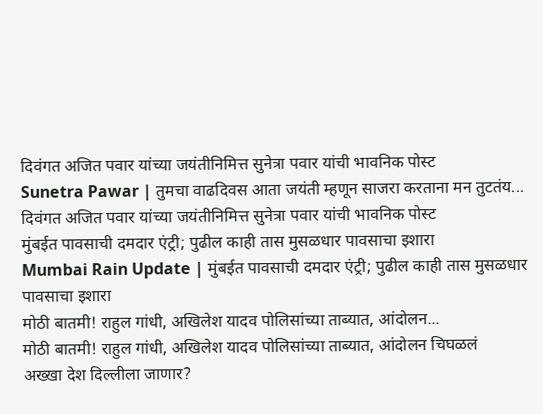दिवंगत अजित पवार यांच्या जयंतीनिमित्त सुनेत्रा पवार यांची भावनिक पोस्ट
Sunetra Pawar | तुमचा वाढदिवस आता जयंती म्हणून साजरा करताना मन तुटतंय... दिवंगत अजित पवार यांच्या जयंतीनिमित्त सुनेत्रा पवार यांची भावनिक पोस्ट
मुंबईत पावसाची दमदार एंट्री; पुढील काही तास मुसळधार पावसाचा इशारा
Mumbai Rain Update | मुंबईत पावसाची दमदार एंट्री; पुढील काही तास मुसळधार पावसाचा इशारा
मोठी बातमी! राहुल गांधी, अखिलेश यादव पोलिसांच्या ताब्यात, आंदोलन...
मोठी बातमी! राहुल गांधी, अखिलेश यादव पोलिसांच्या ताब्यात, आंदोलन चिघळलं
अख्खा देश दिल्लीला जाणार?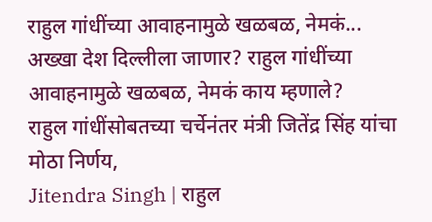राहुल गांधींच्या आवाहनामुळे खळबळ, नेमकं...
अख्खा देश दिल्लीला जाणार? राहुल गांधींच्या आवाहनामुळे खळबळ, नेमकं काय म्हणाले?
राहुल गांधींसोबतच्या चर्चेनंतर मंत्री जितेंद्र सिंह यांचा मोठा निर्णय,
Jitendra Singh | राहुल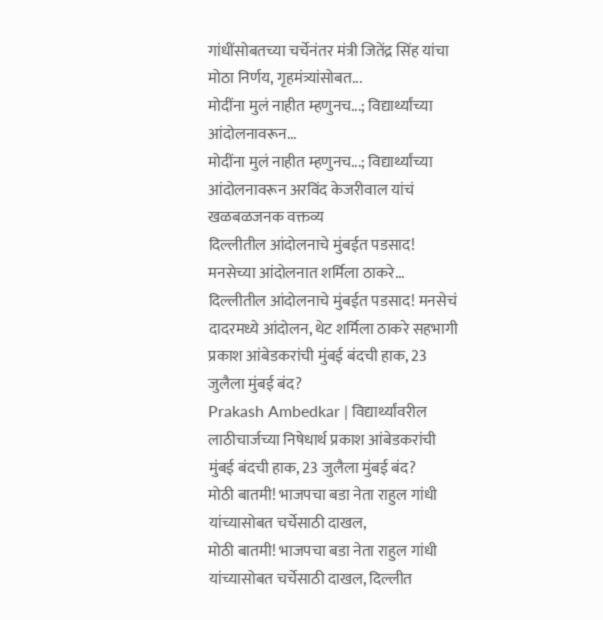गांधींसोबतच्या चर्चेनंतर मंत्री जितेंद्र सिंह यांचा मोठा निर्णय, गृहमंत्र्यांसोबत...
मोदींना मुलं नाहीत म्हणुनच...; विद्यार्थ्यांच्या आंदोलनावरून...
मोदींना मुलं नाहीत म्हणुनच...; विद्यार्थ्यांच्या आंदोलनावरून अरविंद केजरीवाल यांचं खळबळजनक वक्तव्य
दिल्लीतील आंदोलनाचे मुंबईत पडसाद! मनसेच्या आंदोलनात शर्मिला ठाकरे...
दिल्लीतील आंदोलनाचे मुंबईत पडसाद! मनसेचं दादरमध्ये आंदोलन, थेट शर्मिला ठाकरे सहभागी
प्रकाश आंबेडकरांची मुंबई बंदची हाक, 23 जुलैला मुंबई बंद?
Prakash Ambedkar | विद्यार्थ्यांवरील लाठीचार्जच्या निषेधार्थ प्रकाश आंबेडकरांची मुंबई बंदची हाक, 23 जुलैला मुंबई बंद?
मोठी बातमी! भाजपचा बडा नेता राहुल गांधी यांच्यासोबत चर्चेसाठी दाखल,
मोठी बातमी! भाजपचा बडा नेता राहुल गांधी यांच्यासोबत चर्चेसाठी दाखल, दिल्लीत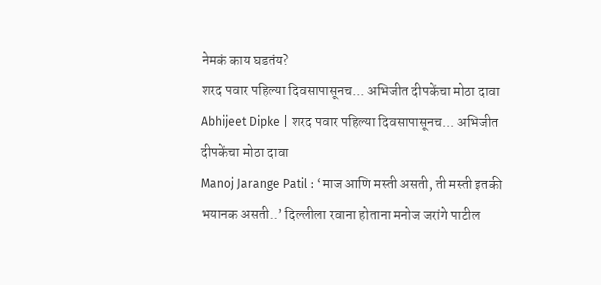नेमकं काय घडतंय?
शरद पवार पहिल्या दिवसापासूनच... अभिजीत दीपकेंचा मोठा दावा
Abhijeet Dipke | शरद पवार पहिल्या दिवसापासूनच... अभिजीत दीपकेंचा मोठा दावा
Manoj Jarange Patil : ‘माज आणि मस्ती असती, ती मस्ती इतकी भयानक असती..’ दिल्लीला रवाना होताना मनोज जरांगे पाटील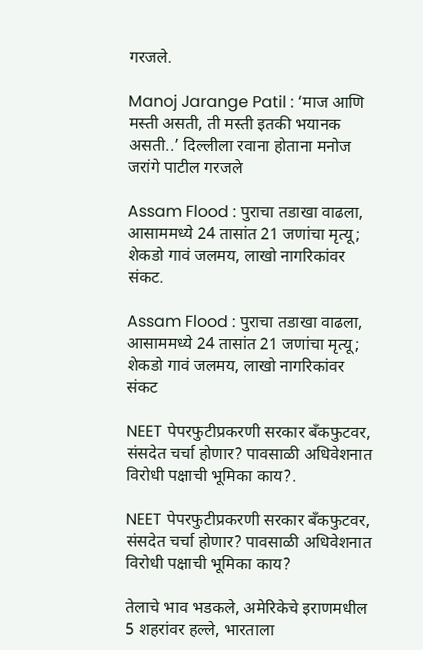गरजले.

Manoj Jarange Patil : ‘माज आणि मस्ती असती, ती मस्ती इतकी भयानक असती..’ दिल्लीला रवाना होताना मनोज जरांगे पाटील गरजले

Assam Flood : पुराचा तडाखा वाढला, आसाममध्ये 24 तासांत 21 जणांचा मृत्यू; शेकडो गावं जलमय, लाखो नागरिकांवर संकट.

Assam Flood : पुराचा तडाखा वाढला, आसाममध्ये 24 तासांत 21 जणांचा मृत्यू; शेकडो गावं जलमय, लाखो नागरिकांवर संकट

NEET पेपरफुटीप्रकरणी सरकार बँकफुटवर, संसदेत चर्चा होणार? पावसाळी अधिवेशनात विरोधी पक्षाची भूमिका काय?.

NEET पेपरफुटीप्रकरणी सरकार बँकफुटवर, संसदेत चर्चा होणार? पावसाळी अधिवेशनात विरोधी पक्षाची भूमिका काय?

तेलाचे भाव भडकले, अमेरिकेचे इराणमधील 5 शहरांवर हल्ले, भारताला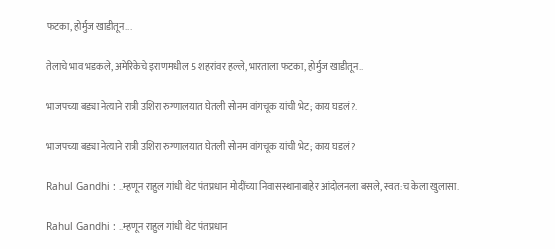फटका, होर्मुज खाडीतून...

तेलाचे भाव भडकले, अमेरिकेचे इराणमधील 5 शहरांवर हल्ले, भारताला फटका, होर्मुज खाडीतून..

भाजपच्या बड्या नेत्याने रात्री उशिरा रुग्णालयात घेतली सोनम वांगचूक यांची भेट; काय घडलं?.

भाजपच्या बड्या नेत्याने रात्री उशिरा रुग्णालयात घेतली सोनम वांगचूक यांची भेट; काय घडलं?

Rahul Gandhi : ..म्हणून राहुल गांधी थेट पंतप्रधान मोदींच्या निवासस्थानाबाहेर आंदोलनला बसले, स्वत:च केला खुलासा.

Rahul Gandhi : ..म्हणून राहुल गांधी थेट पंतप्रधान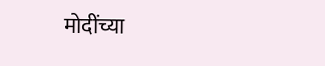मोदींच्या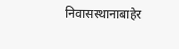निवासस्थानाबाहेर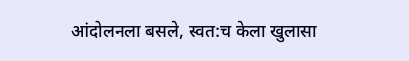आंदोलनला बसले, स्वत:च केला खुलासा